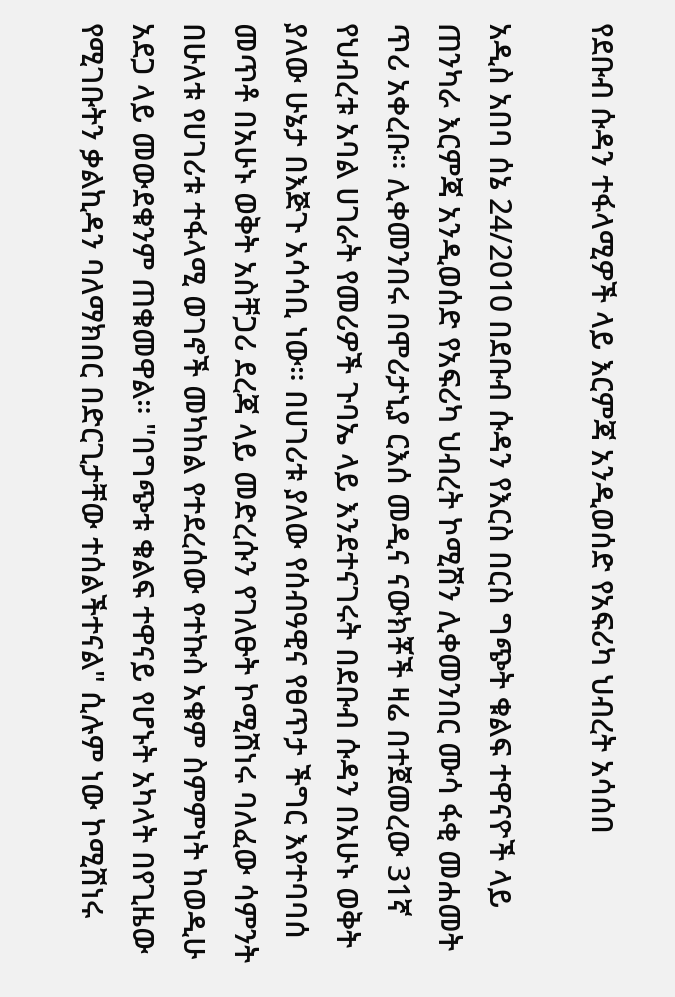የደቡብ ሱዳን ተፋላሚዎች ላይ እርምጃ አንዲወሰድ የአፍሪካ ህብረት አሳሰበ

አዲስ አበባ ሰኔ 24/2010 በደቡብ ሱዳን የእርስ በርስ ግጭት ቁልፍ ተዋናዮች ላይ ጠንካራ እርምጃ አንዲወሰድ የአፍሪካ ህብረት ኮሚሽን ሊቀመንበር ሙሳ ፋቂ መሐመት ጥሪ አቀረቡ። ሊቀመንበሩ በሞሪታኒያ ርእሰ መዲና ናውክቾች ዛሬ በተጀመረው 31ኛ የህብረቱ አባል ሀገራት የመሪዎች ጉባኤ ላይ እንደተናገሩት በደቡብ ሱዳን በአሁኑ ወቅት ያለው ሁኔታ በእጅጉ አሳሳቢ ነው። በሀገሪቱ ያለው የሰብዓዊና የፀጥታ ችግር እየተባባሰ መጥቶ በአሁኑ ወቅት አስቸጋሪ ደረጃ ላይ መድረሱን የገለፁት ኮሚሽነሩ ባለፈው ሳምንት በሁለቱ የሀገሪቱ ተፋላሚ ወገኖች መካከል የተደረሰው የተኩስ አቁም ስምምነት ከወዲሁ አደጋ ላይ መውደቁንም ጠቁመዋል። "በግጭቱ ቁልፍ ተዋናይ የሆኑት አካላት በየጊዜው የሚገቡትን ቃልኪዳን ባለማክበር በድርጊታቸው ተሰልችተናል" ሲሉም ነው ኮሚሽነሩ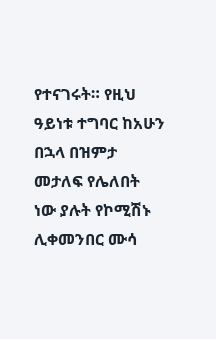የተናገሩት። የዚህ ዓይነቱ ተግባር ከአሁን በኋላ በዝምታ መታለፍ የሌለበት ነው ያሉት የኮሚሽኑ ሊቀመንበር ሙሳ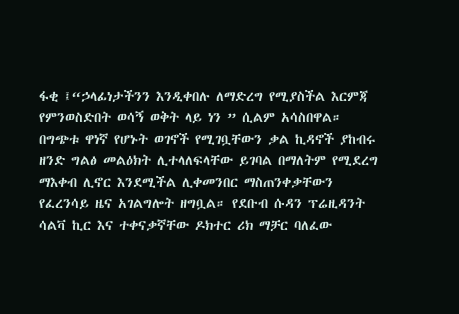ፋቂ ፤“ኃላፊነታችንን እንዲቀበሉ ለማድረግ የሚያስችል እርምጃ የምንወስድበት ወሳኝ ወቅት ላይ ነን ” ሲልም አሳስበዋል። በግጭቱ ዋነኛ የሆኑት ወገኖች የሚገቧቸውን ቃል ኪዳኖች ያከብሩ ዘንድ ግልፅ መልዕክት ሊተላለፍላቸው ይገባል በማለትም የሚደረግ ማእቀብ ሊኖር እንደሚችል ሊቀመንበር ማስጠንቀቃቸውን የፈረንሳይ ዜና አገልግሎት ዘግቧል። የደቡብ ሱዳን ፕሬዚዳንት ሳልቫ ኪር እና ተቀናቃኛቸው ዶክተር ሪክ ማቻር ባለፈው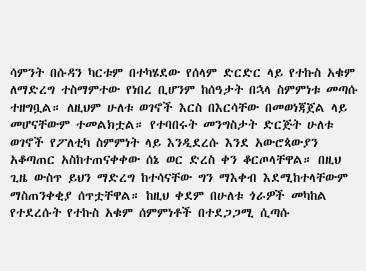ሳምንት በሱዳን ካርቱም በተካሄደው የሰላም ድርድር ላይ የተኩስ አቁም ለማድረግ ተስማምተው የነበረ ቢሆንም ከሰዓታት በኋላ ስምምነቱ መጣሱ ተዘግቧል። ለዚህም ሁለቱ ወገኖች እርስ በእርሳቸው በመወነጃጀል ላይ መሆናቸውም ተመልክቷል። የተባበሩት መንግስታት ድርጅት ሁለቱ ወገኖች የፖለቲካ ስምምነት ላይ እንዲደረሱ እንደ አውሮጳውያን አቆጣጠር አስከተጠናቀቀው ሰኔ ወር ድረስ ቀን ቆርጦላቸዋል። በዚህ ጊዜ ውስጥ ይህን ማድረግ ከተሳናቸው ግን ማእቀብ እደሚከተላቸውም ማስጠንቀቂያ ሰጥቷቸዋል። ከዚህ ቀደም በሁለቱ ጎራዎች መካከል የተደረሱት የተኩስ አቁም ሰምምነቶች በተደጋጋሚ ሲጣሱ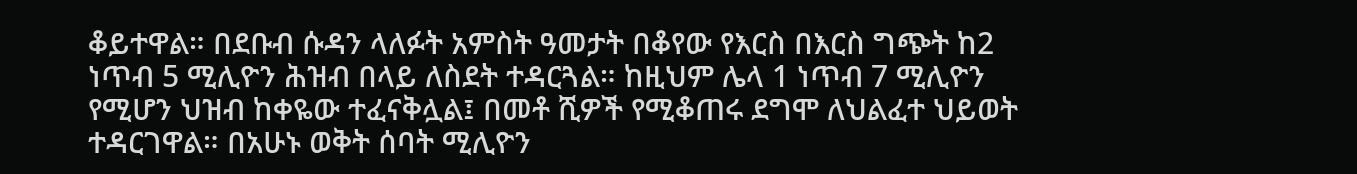ቆይተዋል። በደቡብ ሱዳን ላለፉት አምስት ዓመታት በቆየው የእርስ በእርስ ግጭት ከ2 ነጥብ 5 ሚሊዮን ሕዝብ በላይ ለስደት ተዳርጓል። ከዚህም ሌላ 1 ነጥብ 7 ሚሊዮን የሚሆን ህዝብ ከቀዬው ተፈናቅሏል፤ በመቶ ሺዎች የሚቆጠሩ ደግሞ ለህልፈተ ህይወት ተዳርገዋል። በአሁኑ ወቅት ሰባት ሚሊዮን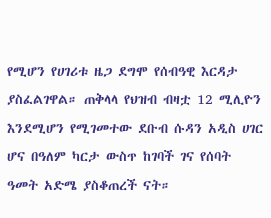የሚሆን የሀገሪቱ ዜጋ ደግሞ የሰብዓዊ እርዳታ ያስፈልገዋል። ጠቅላላ የህዝብ ብዛቷ 12 ሚሊዮን እንደሚሆን የሚገመተው ደቡብ ሱዳን አዲስ ሀገር ሆና በዓለም ካርታ ውስጥ ከገባች ገና የሰባት ዓመት አድሜ ያስቆጠረች ናት።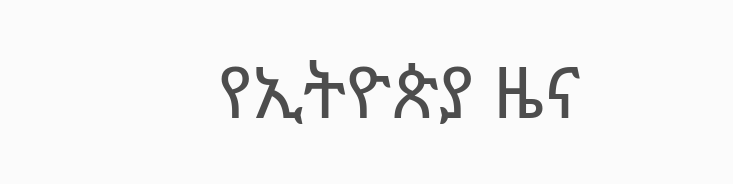የኢትዮጵያ ዜና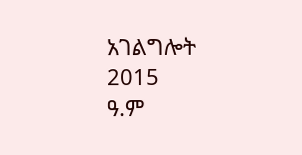አገልግሎት
2015
ዓ.ም